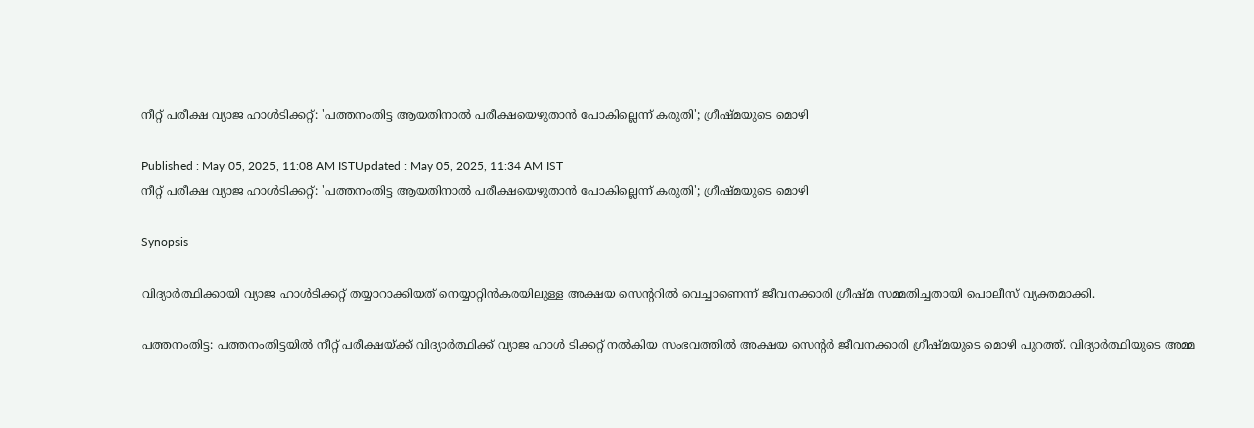നീറ്റ് പരീക്ഷ വ്യാജ ഹാള്‍ടിക്കറ്റ്: 'പത്തനംതിട്ട ആയതിനാല്‍ പരീക്ഷയെഴുതാൻ പോകില്ലെന്ന് കരുതി'; ഗ്രീഷ്മയുടെ മൊഴി

Published : May 05, 2025, 11:08 AM ISTUpdated : May 05, 2025, 11:34 AM IST
നീറ്റ് പരീക്ഷ വ്യാജ ഹാള്‍ടിക്കറ്റ്: 'പത്തനംതിട്ട ആയതിനാല്‍ പരീക്ഷയെഴുതാൻ പോകില്ലെന്ന് കരുതി'; ഗ്രീഷ്മയുടെ മൊഴി

Synopsis

വിദ്യാർത്ഥിക്കായി വ്യാജ ഹാൾടിക്കറ്റ് തയ്യാറാക്കിയത് നെയ്യാറ്റിൻകരയിലുള്ള അക്ഷയ സെന്ററിൽ വെച്ചാണെന്ന് ജീവനക്കാരി ഗ്രീഷ്മ സമ്മതിച്ചതായി പൊലീസ് വ്യക്തമാക്കി.

പത്തനംതിട്ട: പത്തനംതിട്ടയിൽ നീറ്റ് പരീക്ഷയ്ക്ക് വിദ്യാര്‍ത്ഥിക്ക് വ്യാജ ഹാള്‍ ടിക്കറ്റ് നൽകിയ സംഭവത്തിൽ അക്ഷയ സെന്റർ ജീവനക്കാരി ഗ്രീഷ്മയുടെ മൊഴി പുറത്ത്. വിദ്യാർത്ഥിയുടെ അമ്മ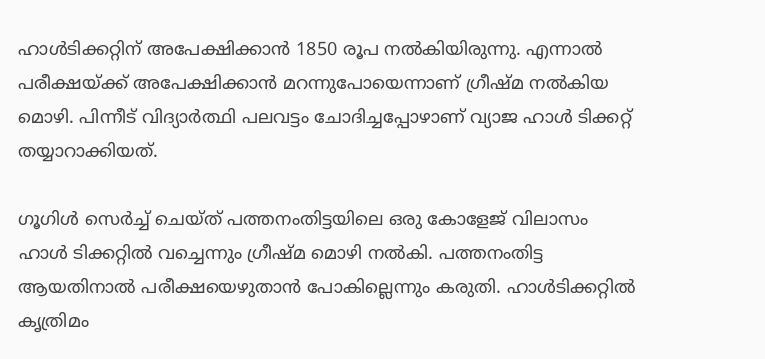ഹാൾടിക്കറ്റിന് അപേക്ഷിക്കാൻ 1850 രൂപ നൽകിയിരുന്നു. എന്നാൽ പരീക്ഷയ്ക്ക് അപേക്ഷിക്കാന്‍ മറന്നുപോയെന്നാണ് ഗ്രീഷ്മ നല്‍കിയ മൊഴി. പിന്നീട് വിദ്യാര്‍ത്ഥി പലവട്ടം ചോദിച്ചപ്പോഴാണ് വ്യാജ ഹാള്‍ ടിക്കറ്റ് തയ്യാറാക്കിയത്.

ഗൂഗിൾ സെർച്ച് ചെയ്ത് പത്തനംതിട്ടയിലെ ഒരു കോളേജ് വിലാസം ഹാള്‍ ടിക്കറ്റിൽ വച്ചെന്നും ഗ്രീഷ്മ മൊഴി നല്‍കി. പത്തനംതിട്ട ആയതിനാൽ പരീക്ഷയെഴുതാൻ പോകില്ലെന്നും കരുതി. ഹാൾടിക്കറ്റിൽ കൃത്രിമം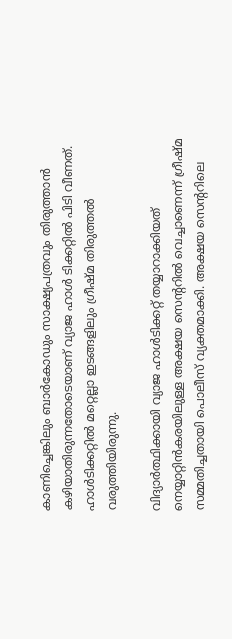കാണിച്ചെങ്കിലും ബാർകോഡും സാക്ഷ്യപത്രവും തിരുത്താൻ കഴിയാതിരുന്നതോടെയാണ് വ്യാജ ഹാള്‍ ടിക്കറ്റില്‍ പിടി വീണത്. ഹാൾടിക്കറ്റിൽ മറ്റെല്ലാ ഇടങ്ങളിലും ഗ്രീഷ്മ തിരുത്തൽ വരുത്തിയിരുന്നു.

വിദ്യാർത്ഥിക്കായി വ്യാജ ഹാൾടിക്കറ്റ് തയ്യാറാക്കിയത് നെയ്യാറ്റിൻകരയിലുള്ള അക്ഷയ സെന്ററിൽ വെച്ചാണെന്ന് ഗ്രീഷ്മ സമ്മതിച്ചതായി പൊലീസ് വ്യക്തമാക്കി. അക്ഷയ സെന്ററിലെ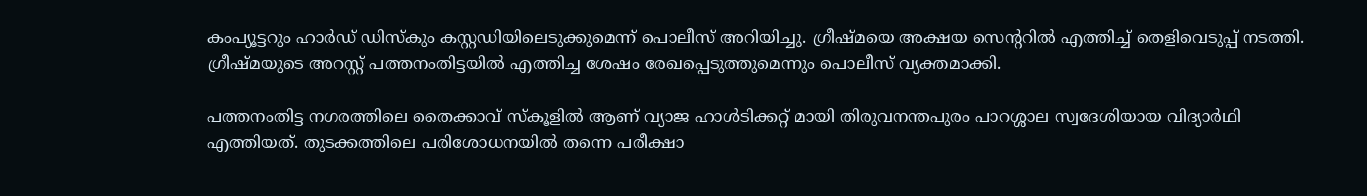കംപ്യൂട്ടറും ഹാർഡ് ഡിസ്കും കസ്റ്റഡിയിലെടുക്കുമെന്ന് പൊലീസ് അറിയിച്ചു. ഗ്രീഷ്മയെ അക്ഷയ സെൻ്ററിൽ എത്തിച്ച് തെളിവെടുപ്പ് നടത്തി. ഗ്രീഷ്മയുടെ അറസ്റ്റ് പത്തനംതിട്ടയിൽ എത്തിച്ച ശേഷം രേഖപ്പെടുത്തുമെന്നും പൊലീസ് വ്യക്തമാക്കി.

പത്തനംതിട്ട നഗരത്തിലെ തൈക്കാവ് സ്കൂളിൽ ആണ് വ്യാജ ഹാൾടിക്കറ്റ് മായി തിരുവനന്തപുരം പാറശ്ശാല സ്വദേശിയായ വിദ്യാർഥി എത്തിയത്. തുടക്കത്തിലെ പരിശോധനയിൽ തന്നെ പരീക്ഷാ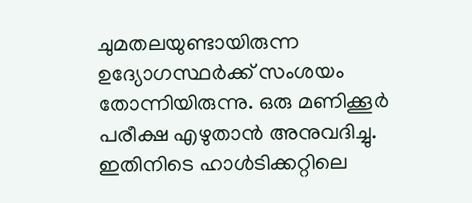ചുമതലയുണ്ടായിരുന്ന ഉദ്യോഗസ്ഥർക്ക് സംശയം തോന്നിയിരുന്നു. ഒരു മണിക്കൂർ പരീക്ഷ എഴുതാൻ അനുവദിച്ചു. ഇതിനിടെ ഹാൾടിക്കറ്റിലെ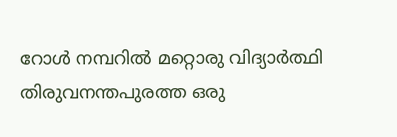റോൾ നമ്പറിൽ മറ്റൊരു വിദ്യാർത്ഥി തിരുവനന്തപുരത്ത ഒരു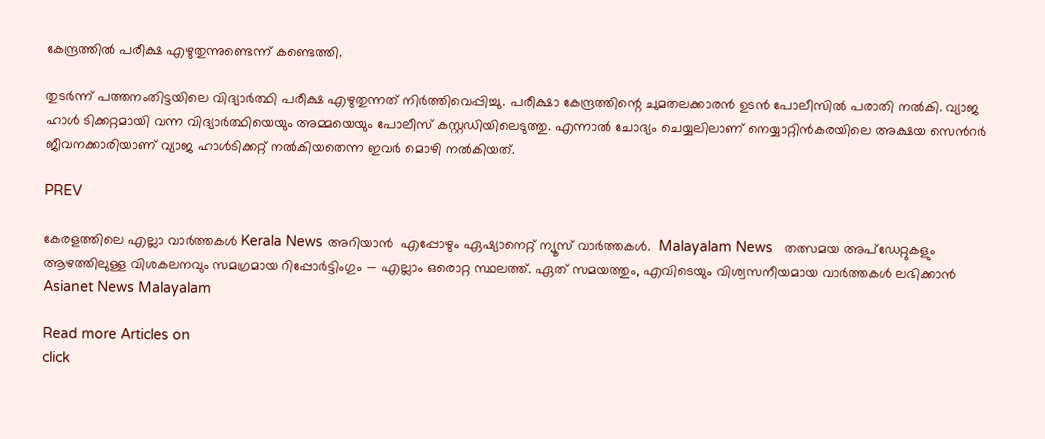കേന്ദ്രത്തിൽ പരീക്ഷ എഴുതുന്നുണ്ടെന്ന് കണ്ടെത്തി.

തുടർന്ന് പത്തനംതിട്ടയിലെ വിദ്യാർത്ഥി പരീക്ഷ എഴുതുന്നത് നിർത്തിവെപ്പിച്ചു. പരീക്ഷാ കേന്ദ്രത്തിന്റെ ചുമതലക്കാരൻ ഉടൻ പോലീസിൽ പരാതി നൽകി. വ്യാജ ഹാള്‍ ടിക്കറ്റമായി വന്ന വിദ്യാർത്ഥിയെയും അമ്മയെയും പോലീസ് കസ്റ്റഡിയിലെടുത്തു. എന്നാൽ ചോദ്യം ചെയ്യലിലാണ് നെയ്യാറ്റിൻകരയിലെ അക്ഷയ സെൻറർ ജീവനക്കാരിയാണ് വ്യാജ ഹാൾടിക്കറ്റ് നൽകിയതെന്ന ഇവർ മൊഴി നൽകിയത്.

PREV

കേരളത്തിലെ എല്ലാ വാർത്തകൾ Kerala News അറിയാൻ  എപ്പോഴും ഏഷ്യാനെറ്റ് ന്യൂസ് വാർത്തകൾ.  Malayalam News   തത്സമയ അപ്‌ഡേറ്റുകളും ആഴത്തിലുള്ള വിശകലനവും സമഗ്രമായ റിപ്പോർട്ടിംഗും — എല്ലാം ഒരൊറ്റ സ്ഥലത്ത്. ഏത് സമയത്തും, എവിടെയും വിശ്വസനീയമായ വാർത്തകൾ ലഭിക്കാൻ Asianet News Malayalam

Read more Articles on
click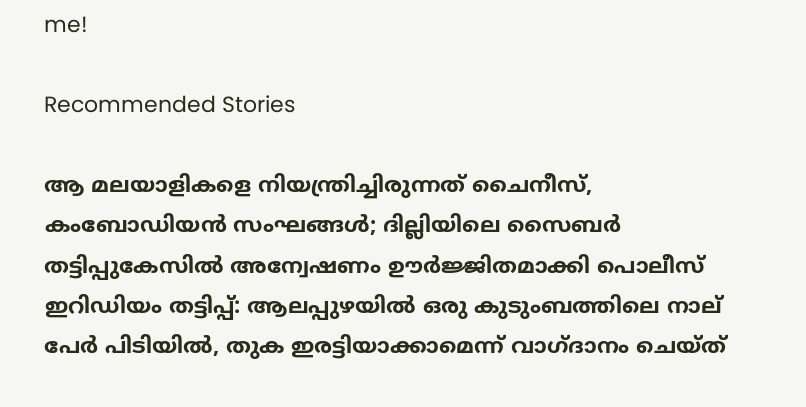me!

Recommended Stories

ആ മലയാളികളെ നിയന്ത്രിച്ചിരുന്നത് ചൈനീസ്, കംബോഡിയൻ സംഘങ്ങൾ; ദില്ലിയിലെ സൈബർ തട്ടിപ്പുകേസിൽ അന്വേഷണം ഊർജ്ജിതമാക്കി പൊലീസ്
ഇറിഡിയം തട്ടിപ്പ്: ആലപ്പുഴയിൽ ഒരു കുടുംബത്തിലെ നാല് പേർ പിടിയിൽ, തുക ഇരട്ടിയാക്കാമെന്ന് വാഗ്ദാനം ചെയ്ത്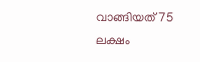വാങ്ങിയത് 75 ലക്ഷം